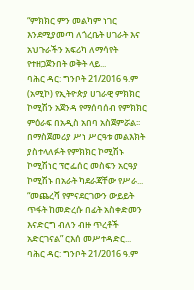“ምክክር ምን መልካም ነገር እንደሚያመጣ ለጎረቤት ሀገራት እና አህጉራችን አፍሪካ ለማሳየት የተዘጋጀንበት ወቅት ላይ...
ባሕር ዳር: ግንቦት 21/2016 ዓ.ም (አሚኮ) የኢትዮጵያ ሀገራዊ ምክክር ኮሚሽን አጀንዳ የማሰባሰብ የምክክር ምዕራፍ በአዲስ አበባ አስጀምሯል፡፡ በማስጀመሪያ ሥነ ሥርዓቱ መልእክት ያስተላለፉት የምክክር ኮሚሽኑ ኮሚሽነር ፕሮፌሰር መስፍን አርዓያ ኮሚሽኑ በአራት ካደራጃቸው የሥራ...
“መጨረሻ የምናደርገውን ውይይት ጥፋት ከመድረሱ በፊት አስቀድመን እናድርግ ብለን ብዙ ጥረቶች አድርገናል” ርእሰ መሥተዳድር...
ባሕር ዳር: ግንቦት 21/2016 ዓ.ም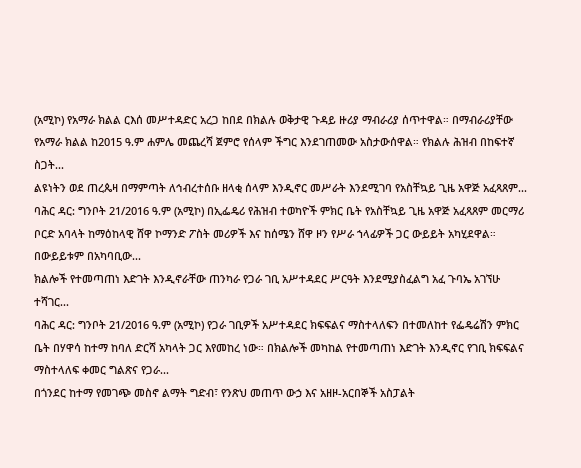(አሚኮ) የአማራ ክልል ርእሰ መሥተዳድር አረጋ ከበደ በክልሉ ወቅታዊ ጉዳይ ዙሪያ ማብራሪያ ሰጥተዋል። በማብራሪያቸው የአማራ ክልል ከ2015 ዓ.ም ሐምሌ መጨረሻ ጀምሮ የሰላም ችግር እንደገጠመው አስታውሰዋል። የክልሉ ሕዝብ በከፍተኛ ስጋት...
ልዩነትን ወደ ጠረጴዛ በማምጣት ለኅብረተሰቡ ዘላቂ ሰላም እንዲኖር መሥራት እንደሚገባ የአስቸኳይ ጊዜ አዋጅ አፈጻጸም...
ባሕር ዳር: ግንቦት 21/2016 ዓ.ም (አሚኮ) በኢፌዴሪ የሕዝብ ተወካዮች ምክር ቤት የአስቸኳይ ጊዜ አዋጅ አፈጻጸም መርማሪ ቦርድ አባላት ከማዕከላዊ ሸዋ ኮማንድ ፖስት መሪዎች እና ከሰሜን ሸዋ ዞን የሥራ ኀላፊዎች ጋር ውይይት አካሂደዋል። በውይይቱም በአካባቢው...
ክልሎች የተመጣጠነ እድገት እንዲኖራቸው ጠንካራ የጋራ ገቢ አሥተዳደር ሥርዓት እንደሚያስፈልግ አፈ ጉባኤ አገኘሁ ተሻገር...
ባሕር ዳር: ግንቦት 21/2016 ዓ.ም (አሚኮ) የጋራ ገቢዎች አሥተዳደር ክፍፍልና ማስተላለፍን በተመለከተ የፌዴሬሽን ምክር ቤት በሃዋሳ ከተማ ከባለ ድርሻ አካላት ጋር እየመከረ ነው። በክልሎች መካከል የተመጣጠነ እድገት እንዲኖር የገቢ ክፍፍልና ማስተላለፍ ቀመር ግልጽና የጋራ...
በጎንደር ከተማ የመገጭ መስኖ ልማት ግድብ፣ የንጽህ መጠጥ ውኃ እና አዘዞ-አርበኞች አስፓልት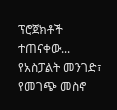ፕሮጀክቶች ተጠናቀው...
የአስፓልት መንገድ፣ የመገጭ መስኖ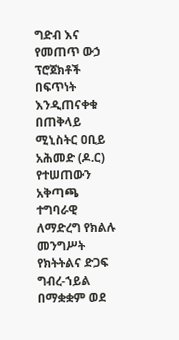ግድብ እና የመጠጥ ውኃ ፕሮጀክቶች በፍጥነት እንዲጠናቀቁ በጠቅላይ ሚኒስትር ዐቢይ አሕመድ (ዶ.ር) የተሠጠውን አቅጣጫ ተግባራዊ ለማድረግ የክልሉ መንግሥት የክትትልና ድጋፍ ግብረ-ኀይል በማቋቋም ወደ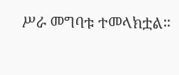ሥራ መግባቱ ተመላክቷል።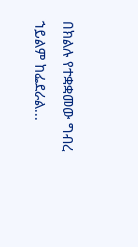በክልሉ የተቋቋመው ግብረ ኀይልም ከፌደራል...